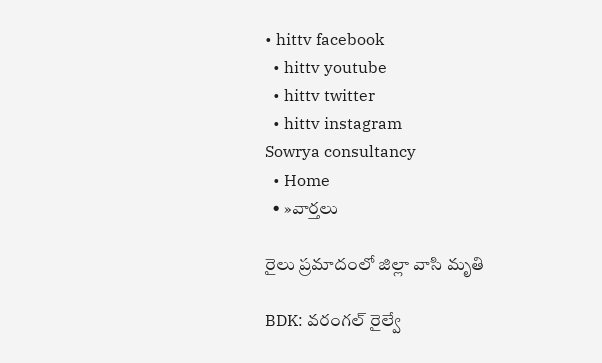• hittv facebook
  • hittv youtube
  • hittv twitter
  • hittv instagram
Sowrya consultancy
  • Home
  • »వార్తలు

రైలు ప్రమాదంలో జిల్లా వాసి మృతి

BDK: వరంగల్ రైల్వే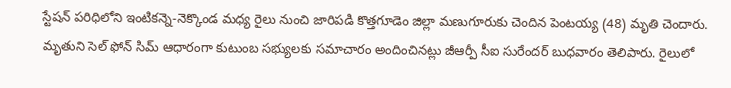స్టేషన్ పరిధిలోని ఇంటికన్నె-నెక్కొండ మధ్య రైలు నుంచి జారిపడి కొత్తగూడెం జిల్లా మణుగూరుకు చెందిన పెంటయ్య (48) మృతి చెందారు. మృతుని సెల్ ఫోన్ సిమ్ ఆధారంగా కుటుంబ సభ్యులకు సమాచారం అందించినట్లు జీఆర్పీ సీఐ సురేందర్ బుధవారం తెలిపారు. రైలులో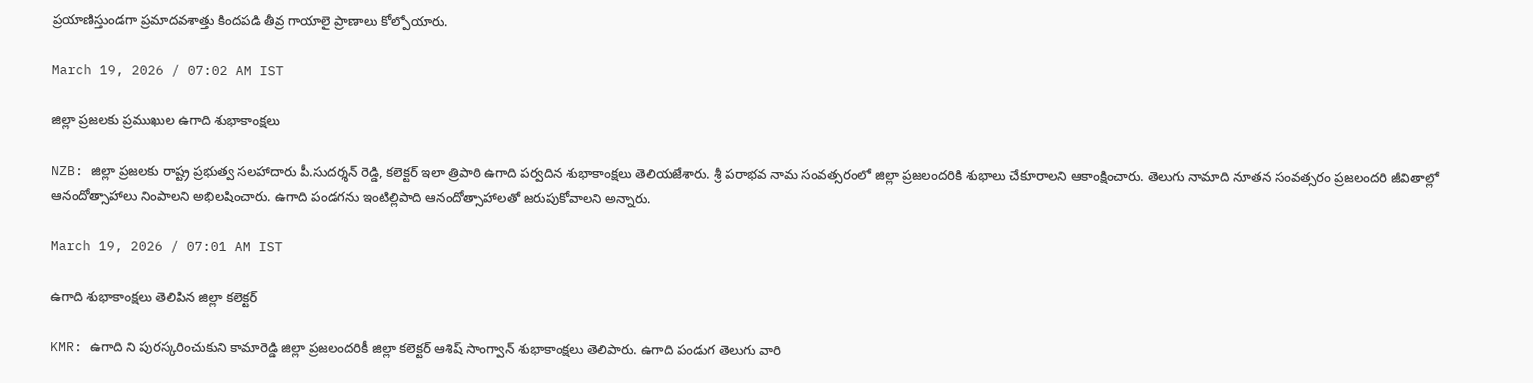ప్రయాణిస్తుండగా ప్రమాదవశాత్తు కిందపడి తీవ్ర గాయాలై ప్రాణాలు కోల్పోయారు.

March 19, 2026 / 07:02 AM IST

జిల్లా ప్రజలకు ప్రముఖుల ఉగాది శుభాకాంక్షలు

NZB: జిల్లా ప్రజలకు రాష్ట్ర ప్రభుత్వ సలహాదారు పీ.సుదర్శన్ రెడ్డి, కలెక్టర్ ఇలా త్రిపాఠి ఉగాది పర్వదిన శుభాకాంక్షలు తెలియజేశారు. శ్రీ పరాభవ నామ సంవత్సరంలో జిల్లా ప్రజలందరికి శుభాలు చేకూరాలని ఆకాంక్షించారు. తెలుగు నామాది నూతన సంవత్సరం ప్రజలందరి జీవితాల్లో ఆనందోత్సాహాలు నింపాలని అభిలషించారు. ఉగాది పండగను ఇంటిల్లిపాది ఆనందోత్సాహాలతో జరుపుకోవాలని అన్నారు.

March 19, 2026 / 07:01 AM IST

ఉగాది శుభాకాంక్షలు తెలిపిన జిల్లా కలెక్టర్

KMR: ఉగాది ని పురస్కరించుకుని కామారెడ్డి జిల్లా ప్రజలందరికీ జిల్లా కలెక్టర్ ఆశిష్ సాంగ్వాన్ శుభాకాంక్షలు తెలిపారు. ఉగాది పండుగ తెలుగు వారి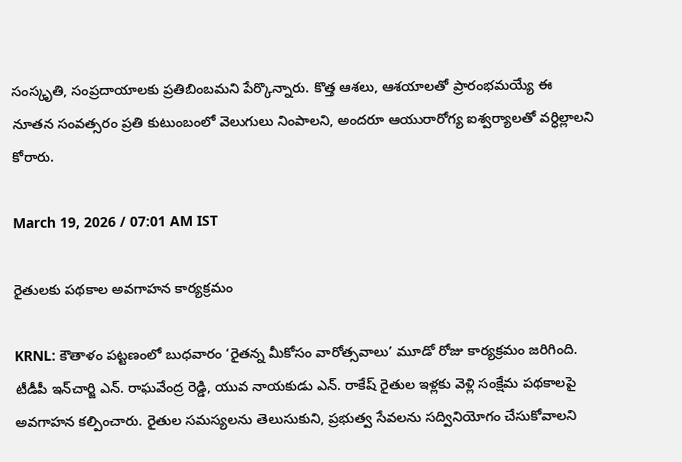సంస్కృతి, సంప్రదాయాలకు ప్రతిబింబమని పేర్కొన్నారు. కొత్త ఆశలు, ఆశయాలతో ప్రారంభమయ్యే ఈ నూతన సంవత్సరం ప్రతి కుటుంబంలో వెలుగులు నింపాలని, అందరూ ఆయురారోగ్య ఐశ్వర్యాలతో వర్ధిల్లాలని కోరారు.

March 19, 2026 / 07:01 AM IST

రైతులకు పథకాల అవగాహన కార్యక్రమం

KRNL: కౌతాళం పట్టణంలో బుధవారం ‘రైతన్న మీకోసం వారోత్సవాలు’ మూడో రోజు కార్యక్రమం జరిగింది. టీడీపీ ఇన్‌చార్జి ఎన్. రాఘవేంద్ర రెడ్డి, యువ నాయకుడు ఎన్. రాకేష్ రైతుల ఇళ్లకు వెళ్లి సంక్షేమ పథకాలపై అవగాహన కల్పించారు. రైతుల సమస్యలను తెలుసుకుని, ప్రభుత్వ సేవలను సద్వినియోగం చేసుకోవాలని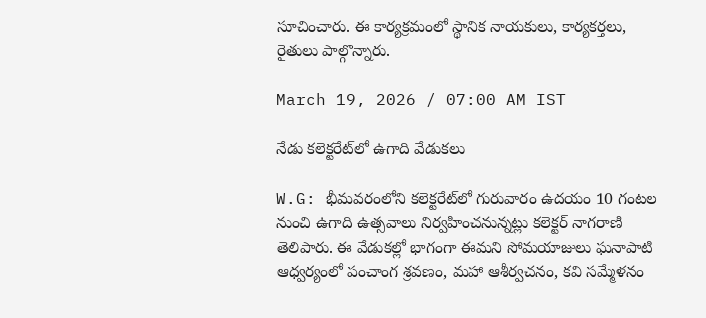సూచించారు. ఈ కార్యక్రమంలో స్థానిక నాయకులు, కార్యకర్తలు, రైతులు పాల్గొన్నారు.

March 19, 2026 / 07:00 AM IST

నేడు కలెక్టరేట్‌లో ఉగాది వేడుకలు

W.G: భీమవరంలోని కలెక్టరేట్‌లో గురువారం ఉదయం 10 గంటల నుంచి ఉగాది ఉత్సవాలు నిర్వహించనున్నట్లు కలెక్టర్ నాగరాణి తెలిపారు. ఈ వేడుకల్లో భాగంగా ఈమని సోమయాజులు ఘనాపాటి ఆధ్వర్యంలో పంచాంగ శ్రవణం, మహా ఆశీర్వచనం, కవి సమ్మేళనం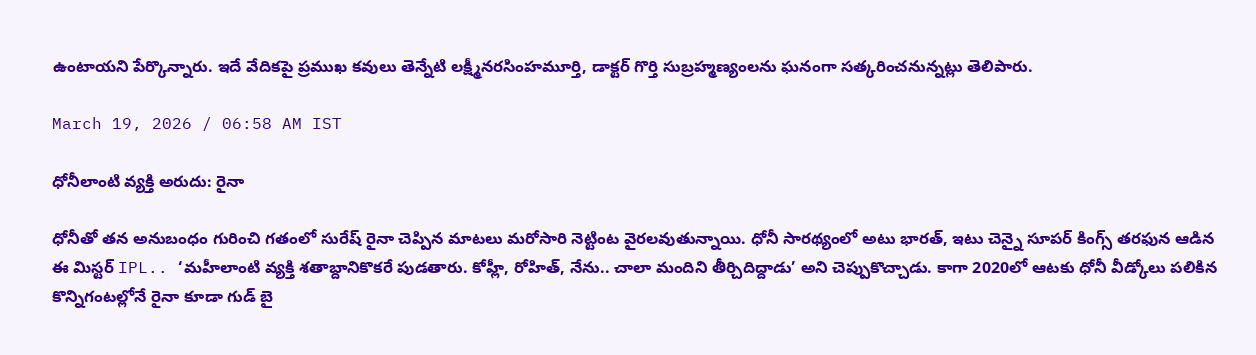ఉంటాయని పేర్కొన్నారు. ఇదే వేదికపై ప్రముఖ కవులు తెన్నేటి లక్ష్మీనరసింహమూర్తి, డాక్టర్ గొర్తి సుబ్రహ్మణ్యంలను ఘనంగా సత్కరించనున్నట్లు తెలిపారు.

March 19, 2026 / 06:58 AM IST

ధోనీలాంటి వ్యక్తి అరుదు: రైనా

ధోనీతో తన అనుబంధం గురించి గతంలో సురేష్ రైనా చెప్పిన మాటలు మరోసారి నెట్టింట వైరలవుతున్నాయి. ధోనీ సారథ్యంలో అటు భారత్, ఇటు చెన్నై సూపర్ కింగ్స్ తరఫున ఆడిన ఈ మిస్టర్ IPL.. ‘మహీలాంటి వ్యక్తి శతాబ్దానికొకరే పుడతారు. కోహ్లీ, రోహిత్, నేను.. చాలా మందిని తీర్చిదిద్దాడు’ అని చెప్పుకొచ్చాడు. కాగా 2020లో ఆటకు ధోనీ వీడ్కోలు పలికిన కొన్నిగంటల్లోనే రైనా కూడా గుడ్ బై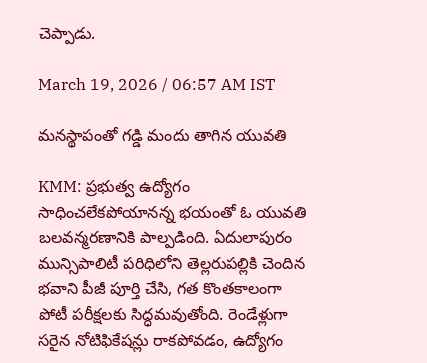చెప్పాడు.

March 19, 2026 / 06:57 AM IST

మనస్థాపంతో గడ్డి మందు తాగిన యువతి

KMM: ప్రభుత్వ ఉద్యోగం సాధించలేకపోయానన్న భయంతో ఓ యువతి బలవన్మరణానికి పాల్పడింది. ఏదులాపురం మున్సిపాలిటీ పరిధిలోని తెల్లరుపల్లికి చెందిన భవాని పీజీ పూర్తి చేసి, గత కొంతకాలంగా పోటీ పరీక్షలకు సిద్ధమవుతోంది. రెండేళ్లుగా సరైన నోటిఫికేషన్లు రాకపోవడం, ఉద్యోగం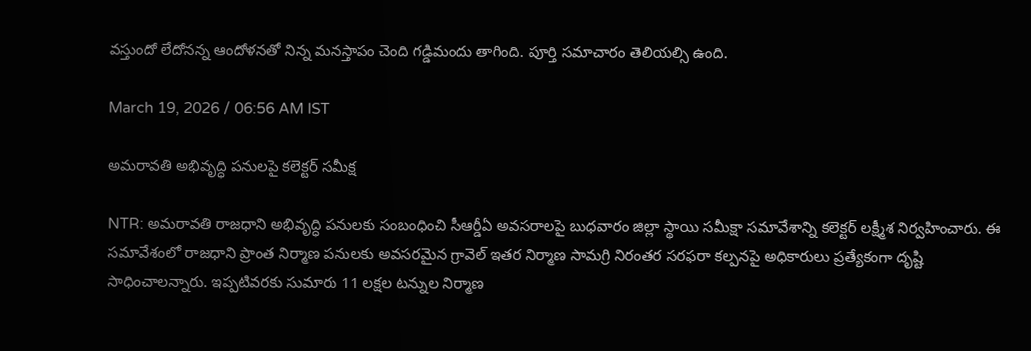వస్తుందో లేదోనన్న ఆందోళనతో నిన్న మనస్తాపం చెంది గడ్డిమందు తాగింది. పూర్తి సమాచారం తెలియల్సి ఉంది.

March 19, 2026 / 06:56 AM IST

అమరావతి అభివృద్ధి పనులపై కలెక్టర్ సమీక్ష

NTR: అమరావతి రాజధాని అభివృద్ధి పనులకు సంబంధించి సీఆర్డీఏ అవసరాలపై బుధవారం జిల్లా స్థాయి సమీక్షా సమావేశాన్ని కలెక్టర్ లక్ష్మీశ నిర్వహించారు. ఈ సమావేశంలో రాజధాని ప్రాంత నిర్మాణ పనులకు అవసరమైన గ్రావెల్ ఇతర నిర్మాణ సామగ్రి నిరంతర సరఫరా కల్పనపై అధికారులు ప్రత్యేకంగా దృష్టి సాధించాలన్నారు. ఇప్పటివరకు సుమారు 11 లక్షల టన్నుల నిర్మాణ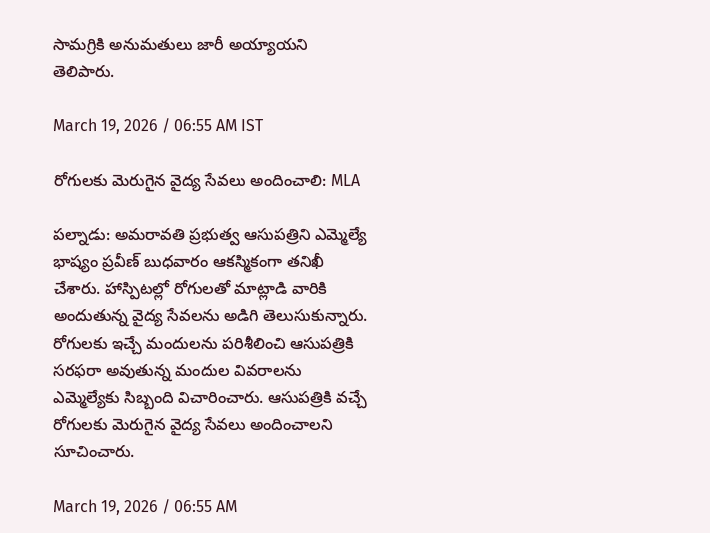సామగ్రికి అనుమతులు జారీ అయ్యాయని తెలిపారు.

March 19, 2026 / 06:55 AM IST

రోగులకు మెరుగైన వైద్య సేవలు అందించాలి: MLA

పల్నాడు: అమరావతి ప్రభుత్వ ఆసుపత్రిని ఎమ్మెల్యే భాష్యం ప్రవీణ్ బుధవారం ఆకస్మికంగా తనిఖీ చేశారు. హాస్పిటల్లో రోగులతో మాట్లాడి వారికి అందుతున్న వైద్య సేవలను అడిగి తెలుసుకున్నారు. రోగులకు ఇచ్చే మందులను పరిశీలించి ఆసుపత్రికి సరఫరా అవుతున్న మందుల వివరాలను ఎమ్మెల్యేకు సిబ్బంది విచారించారు. ఆసుపత్రికి వచ్చే రోగులకు మెరుగైన వైద్య సేవలు అందించాలని సూచించారు.

March 19, 2026 / 06:55 AM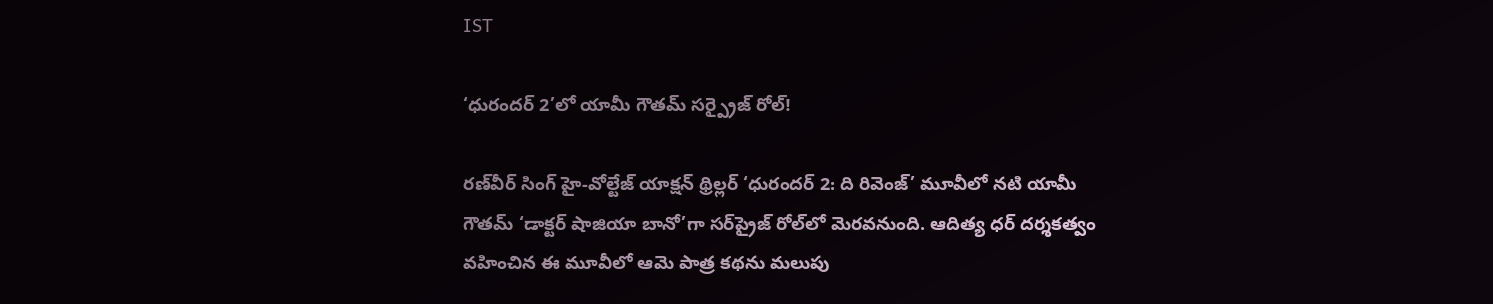IST

‘ధురందర్ 2’లో యామీ గౌతమ్ సర్ప్రైజ్ రోల్!

రణ్‌వీర్ సింగ్ హై-వోల్టేజ్ యాక్షన్ థ్రిల్లర్ ‘ధురందర్ 2: ది రివెంజ్’ మూవీలో నటి యామీ గౌతమ్ ‘డాక్టర్ షాజియా బానో’గా సర్‌ప్రైజ్ రోల్‌లో మెరవనుంది. ఆదిత్య ధర్ దర్శకత్వం వహించిన ఈ మూవీలో ఆమె పాత్ర కథను మలుపు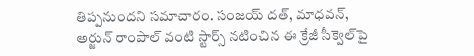తిప్పనుందని సమాచారం. సంజయ్ దత్, మాధవన్, అర్జున్ రాంపాల్ వంటి స్టార్స్ నటించిన ఈ క్రేజీ సీక్వెల్‌పై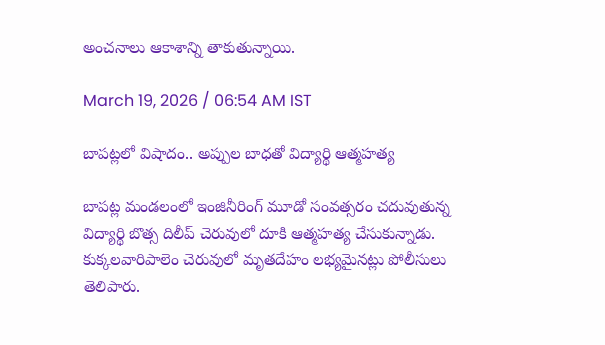అంచనాలు ఆకాశాన్ని తాకుతున్నాయి.

March 19, 2026 / 06:54 AM IST

బాపట్లలో విషాదం.. అప్పుల బాధతో విద్యార్థి ఆత్మహత్య

బాపట్ల మండలంలో ఇంజినీరింగ్ మూడో సంవత్సరం చదువుతున్న విద్యార్థి బొత్స దిలీప్ చెరువులో దూకి ఆత్మహత్య చేసుకున్నాడు. కుక్కలవారిపాలెం చెరువులో మృతదేహం లభ్యమైనట్లు పోలీసులు తెలిపారు.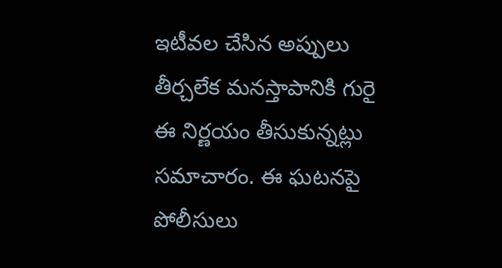ఇటీవల చేసిన అప్పులు తీర్చలేక మనస్తాపానికి గురై ఈ నిర్ణయం తీసుకున్నట్లు సమాచారం. ఈ ఘటనపై పోలీసులు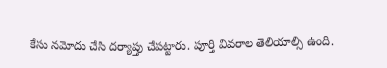కేసు నమోదు చేసి దర్యాప్తు చేపట్టారు. పూర్తి వివరాల తెలియాల్సి ఉంది.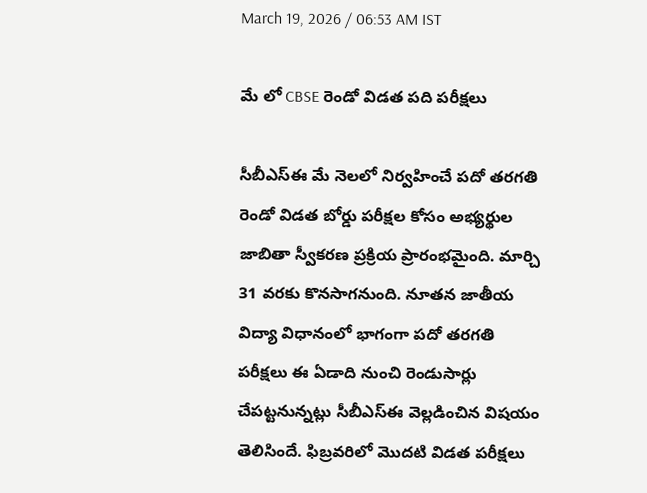March 19, 2026 / 06:53 AM IST

మే లో CBSE రెండో విడత పది పరీక్షలు

సీబీఎస్ఈ మే నెలలో నిర్వహించే పదో తరగతి రెండో విడత బోర్డు పరీక్షల కోసం అభ్యర్థుల జాబితా స్వీకరణ ప్రక్రియ ప్రారంభమైంది. మార్చి 31 వరకు కొనసాగనుంది. నూతన జాతీయ విద్యా విధానంలో భాగంగా పదో తరగతి పరీక్షలు ఈ ఏడాది నుంచి రెండుసార్లు చేపట్టనున్నట్లు సీబీఎస్ఈ వెల్లడించిన విషయం తెలిసిందే. ఫిబ్రవరిలో మొదటి విడత పరీక్షలు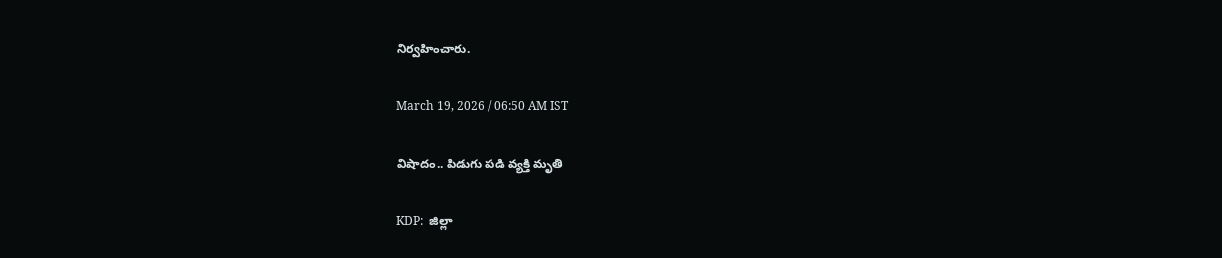నిర్వహించారు.

March 19, 2026 / 06:50 AM IST

విషాదం.. పిడుగు పడి వ్యక్తి మృతి

KDP:  జిల్లా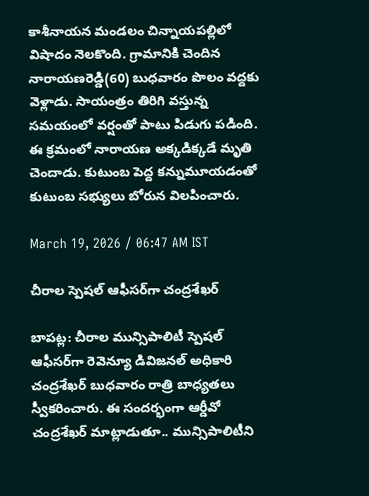కాశీనాయన మండలం చిన్నాయపల్లిలో విషాదం నెలకొంది. గ్రామానికి చెందిన నారాయణరెడ్డి(60) బుధవారం పొలం వద్దకు వెళ్లాడు. సాయంత్రం తిరిగి వస్తున్న సమయంలో వర్షంతో పాటు పిడుగు పడింది. ఈ క్రమంలో నారాయణ అక్కడిక్కడే మృతి చెందాడు. కుటుంబ పెద్ద కన్నుమూయడంతో కుటుంబ సభ్యులు బోరున విలపించారు.

March 19, 2026 / 06:47 AM IST

చీరాల స్పెషల్ ఆఫీసర్‌గా చంద్రశేఖర్

బాపట్ల: చీరాల మున్సిపాలిటీ స్పెషల్ ఆఫీసర్‌గా రెవెన్యూ డివిజనల్ అధికారి చంద్రశేఖర్ బుధవారం రాత్రి బాధ్యతలు స్వీకరించారు. ఈ సందర్భంగా ఆర్డీవో చంద్రశేఖర్ మాట్లాడుతూ.. మున్సిపాలిటీని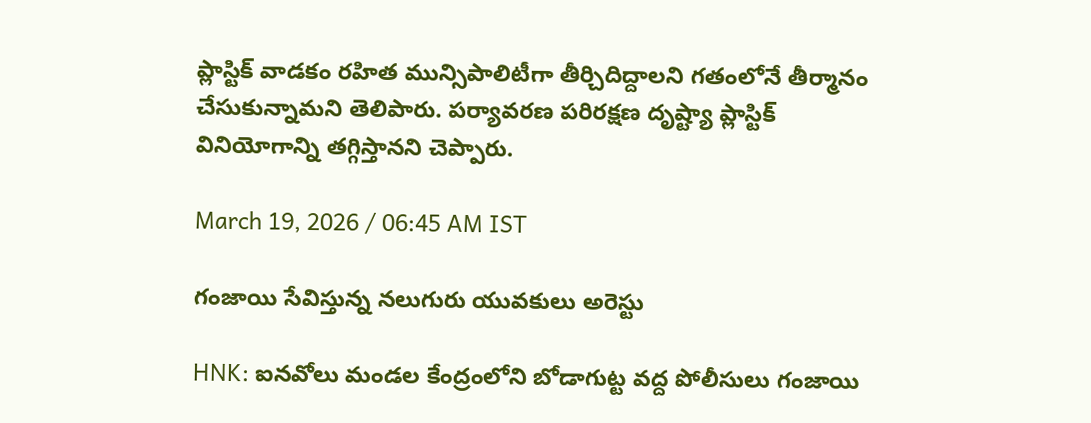ప్లాస్టిక్ వాడకం రహిత మున్సిపాలిటీగా తీర్చిదిద్దాలని గతంలోనే తీర్మానం చేసుకున్నామని తెలిపారు. పర్యావరణ పరిరక్షణ దృష్ట్యా ప్లాస్టిక్ వినియోగాన్ని తగ్గిస్తానని చెప్పారు.

March 19, 2026 / 06:45 AM IST

గంజాయి సేవిస్తున్న నలుగురు యువకులు అరెస్టు

HNK: ఐనవోలు మండల కేంద్రంలోని బోడాగుట్ట వద్ద పోలీసులు గంజాయి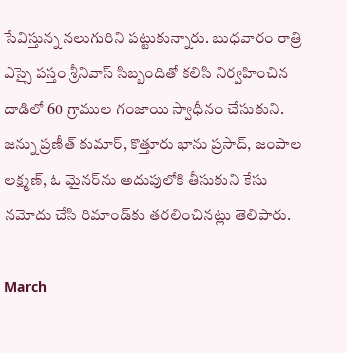సేవిస్తున్న నలుగురిని పట్టుకున్నారు. బుధవారం రాత్రి ఎస్సై పస్తం శ్రీనివాస్ సిబ్బందితో కలిసి నిర్వహించిన దాడిలో 60 గ్రాముల గంజాయి స్వాధీనం చేసుకుని. జన్ను ప్రణీత్ కుమార్, కొత్తూరు భాను ప్రసాద్, జంపాల లక్ష్మణ్, ఓ మైనర్‌ను అదుపులోకి తీసుకుని కేసు నమోదు చేసి రిమాండ్‌కు తరలించినట్లు తెలిపారు.

March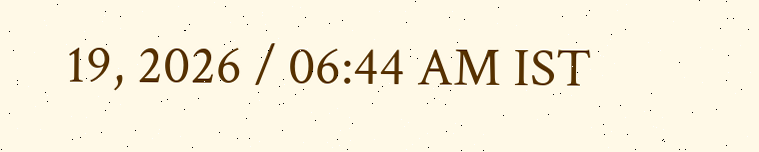19, 2026 / 06:44 AM IST